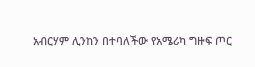አብርሃም ሊንከን በተባለችው የአሜሪካ ግዙፍ ጦር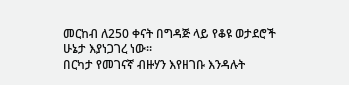መርከብ ለ250 ቀናት በግዳጅ ላይ የቆዩ ወታደሮች ሁኔታ እያነጋገረ ነው።
በርካታ የመገናኛ ብዙሃን እየዘገቡ እንዳሉት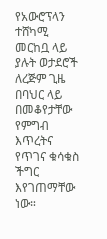የአውሮፕላን ተሸካሚ መርከቧ ላይ ያሉት ወታደሮች ለረጅም ጊዜ በባህር ላይ በመቆየታቸው የምግብ እጥረትና የጥገና ቁሳቁስ ችግር እየገጠማቸው ነው።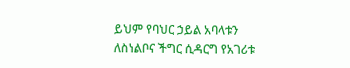ይህም የባህር ኃይል አባላቱን ለስነልቦና ችግር ሲዳርግ የአገሪቱ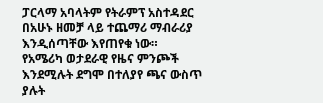ፓርላማ አባላትም የትራምፕ አስተዳደር በአሁኑ ዘመቻ ላይ ተጨማሪ ማብራሪያ እንዲሰጣቸው እየጠየቁ ነው።
የአሜሪካ ወታደራዊ የዜና ምንጮች እንደሚሉት ደግሞ በተለያየ ጫና ውስጥ ያሉት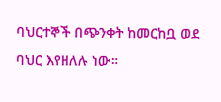ባህርተኞች በጭንቀት ከመርከቧ ወደ ባህር እየዘለሉ ነው።